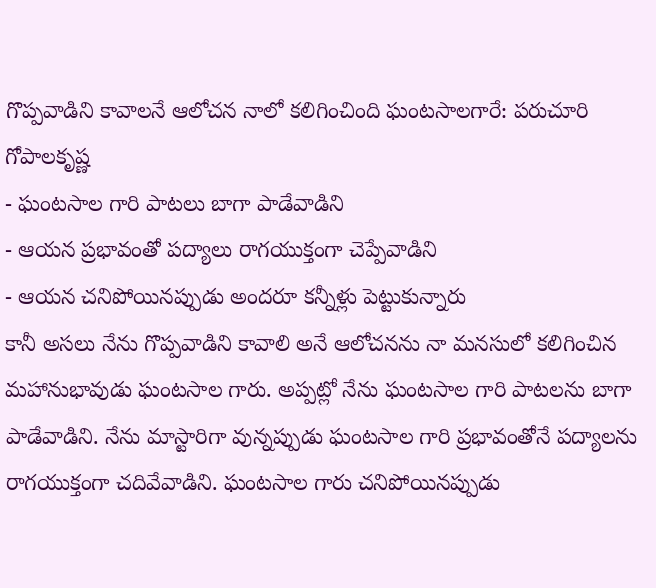గొప్పవాడిని కావాలనే ఆలోచన నాలో కలిగించింది ఘంటసాలగారే: పరుచూరి గోపాలకృష్ణ
- ఘంటసాల గారి పాటలు బాగా పాడేవాడిని
- ఆయన ప్రభావంతో పద్యాలు రాగయుక్తంగా చెప్పేవాడిని
- ఆయన చనిపోయినప్పుడు అందరూ కన్నీళ్లు పెట్టుకున్నారు
కానీ అసలు నేను గొప్పవాడిని కావాలి అనే ఆలోచనను నా మనసులో కలిగించిన మహానుభావుడు ఘంటసాల గారు. అప్పట్లో నేను ఘంటసాల గారి పాటలను బాగా పాడేవాడిని. నేను మాస్టారిగా వున్నప్పుడు ఘంటసాల గారి ప్రభావంతోనే పద్యాలను రాగయుక్తంగా చదివేవాడిని. ఘంటసాల గారు చనిపోయినప్పుడు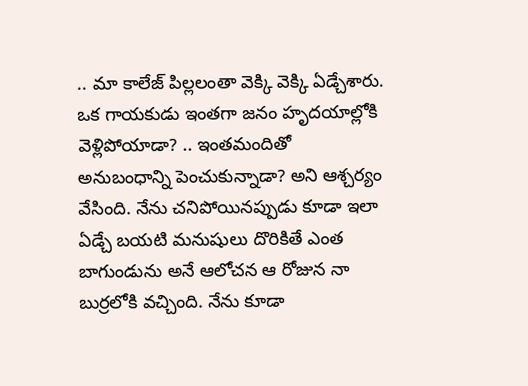.. మా కాలేజ్ పిల్లలంతా వెక్కి వెక్కి ఏడ్చేశారు.
ఒక గాయకుడు ఇంతగా జనం హృదయాల్లోకి వెళ్లిపోయాడా? .. ఇంతమందితో అనుబంధాన్ని పెంచుకున్నాడా? అని ఆశ్చర్యం వేసింది. నేను చనిపోయినప్పుడు కూడా ఇలా ఏడ్చే బయటి మనుషులు దొరికితే ఎంత బాగుండును అనే ఆలోచన ఆ రోజున నా బుర్రలోకి వచ్చింది. నేను కూడా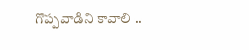గొప్పవాడిని కావాలి ..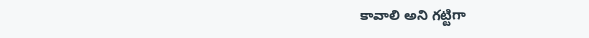కావాలి అని గట్టిగా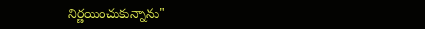నిర్ణయించుకున్నాను"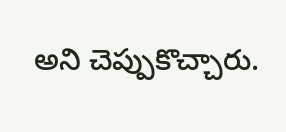అని చెప్పుకొచ్చారు.